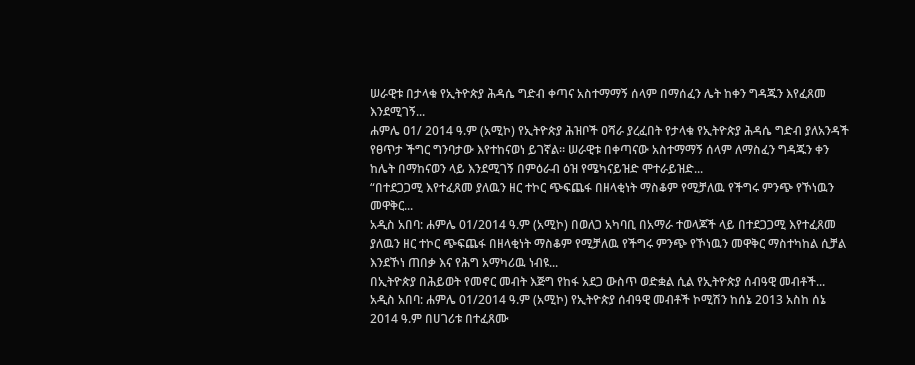ሠራዊቱ በታላቁ የኢትዮጵያ ሕዳሴ ግድብ ቀጣና አስተማማኝ ሰላም በማሰፈን ሌት ከቀን ግዳጁን እየፈጸመ እንደሚገኝ...
ሐምሌ ዐ1/ 2014 ዓ.ም (አሚኮ) የኢትዮጵያ ሕዝቦች ዐሻራ ያረፈበት የታላቁ የኢትዮጵያ ሕዳሴ ግድብ ያለአንዳች የፀጥታ ችግር ግንባታው እየተከናወነ ይገኛል። ሠራዊቱ በቀጣናው አስተማማኝ ሰላም ለማስፈን ግዳጁን ቀን ከሌት በማከናወን ላይ እንደሚገኝ በምዕራብ ዕዝ የሜካናይዝድ ሞተራይዝድ...
“በተደጋጋሚ እየተፈጸመ ያለዉን ዘር ተኮር ጭፍጨፋ በዘላቂነት ማስቆም የሚቻለዉ የችግሩ ምንጭ የኾነዉን መዋቅር...
አዲስ አበባ: ሐምሌ 01/2014 ዓ.ም (አሚኮ) በወለጋ አካባቢ በአማራ ተወላጆች ላይ በተደጋጋሚ እየተፈጸመ ያለዉን ዘር ተኮር ጭፍጨፋ በዘላቂነት ማስቆም የሚቻለዉ የችግሩ ምንጭ የኾነዉን መዋቅር ማስተካከል ሲቻል እንደኾነ ጠበቃ እና የሕግ አማካሪዉ ነብዩ...
በኢትዮጵያ በሕይወት የመኖር መብት እጅግ የከፋ አደጋ ውስጥ ወድቋል ሲል የኢትዮጵያ ሰብዓዊ መብቶች...
አዲስ አበባ: ሐምሌ 01/2014 ዓ.ም (አሚኮ) የኢትዮጵያ ሰብዓዊ መብቶች ኮሚሽን ከሰኔ 2013 አስከ ሰኔ 2014 ዓ.ም በሀገሪቱ በተፈጸሙ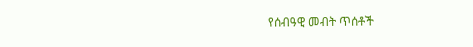የሰብዓዊ መብት ጥሰቶች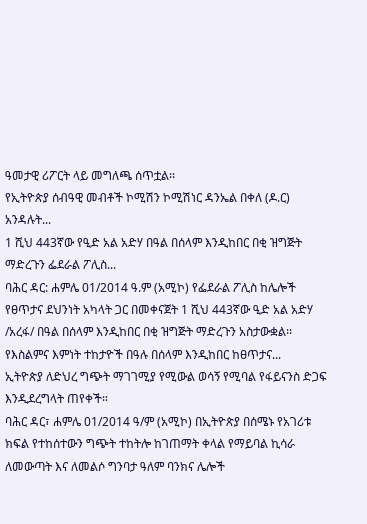ዓመታዊ ሪፖርት ላይ መግለጫ ሰጥቷል፡፡
የኢትዮጵያ ሰብዓዊ መብቶች ኮሚሽን ኮሚሽነር ዳንኤል በቀለ (ዶ.ር) አንዳሉት...
1 ሺህ 443ኛው የዒድ አል አድሃ በዓል በሰላም እንዲከበር በቂ ዝግጅት ማድረጉን ፌደራል ፖሊስ...
ባሕር ዳር: ሐምሌ 01/2014 ዓ.ም (አሚኮ) የፌደራል ፖሊስ ከሌሎች የፀጥታና ደህንነት አካላት ጋር በመቀናጀት 1 ሺህ 443ኛው ዒድ አል አድሃ /አረፋ/ በዓል በሰላም እንዲከበር በቂ ዝግጅት ማድረጉን አስታውቋል፡፡
የእስልምና እምነት ተከታዮች በዓሉ በሰላም እንዲከበር ከፀጥታና...
ኢትዮጵያ ለድህረ ግጭት ማገገሚያ የሚውል ወሳኝ የሚባል የፋይናንስ ድጋፍ እንዲደረግላት ጠየቀች።
ባሕር ዳር፣ ሐምሌ 01/2014 ዓ/ም (አሚኮ) በኢትዮጵያ በሰሜኑ የአገሪቱ ክፍል የተከሰተውን ግጭት ተከትሎ ከገጠማት ቀላል የማይባል ኪሳራ ለመውጣት እና ለመልሶ ግንባታ ዓለም ባንክና ሌሎች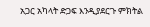አጋር አካላት ድጋፍ እንዲያደርጉ ምክትል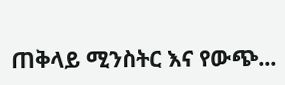ጠቅላይ ሚንስትር እና የውጭ...